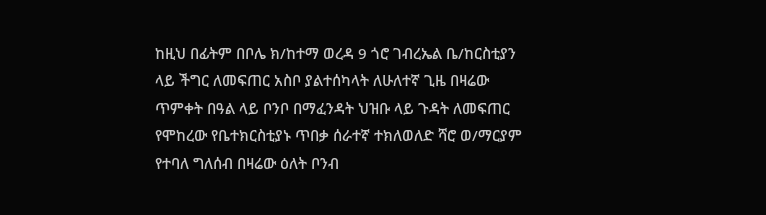ከዚህ በፊትም በቦሌ ክ/ከተማ ወረዳ 9 ጎሮ ገብረኤል ቤ/ከርስቲያን ላይ ችግር ለመፍጠር አስቦ ያልተሰካላት ለሁለተኛ ጊዜ በዛሬው ጥምቀት በዓል ላይ ቦንቦ በማፈንዳት ህዝቡ ላይ ጉዳት ለመፍጠር የሞከረው የቤተክርስቲያኑ ጥበቃ ሰራተኛ ተክለወለድ ሻሮ ወ/ማርያም የተባለ ግለሰብ በዛሬው ዕለት ቦንብ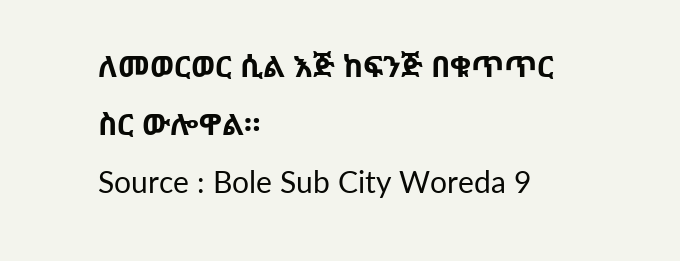ለመወርወር ሲል እጅ ከፍንጅ በቁጥጥር ስር ውሎዋል።
Source : Bole Sub City Woreda 9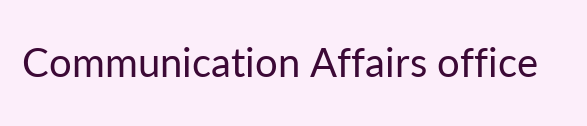Communication Affairs office